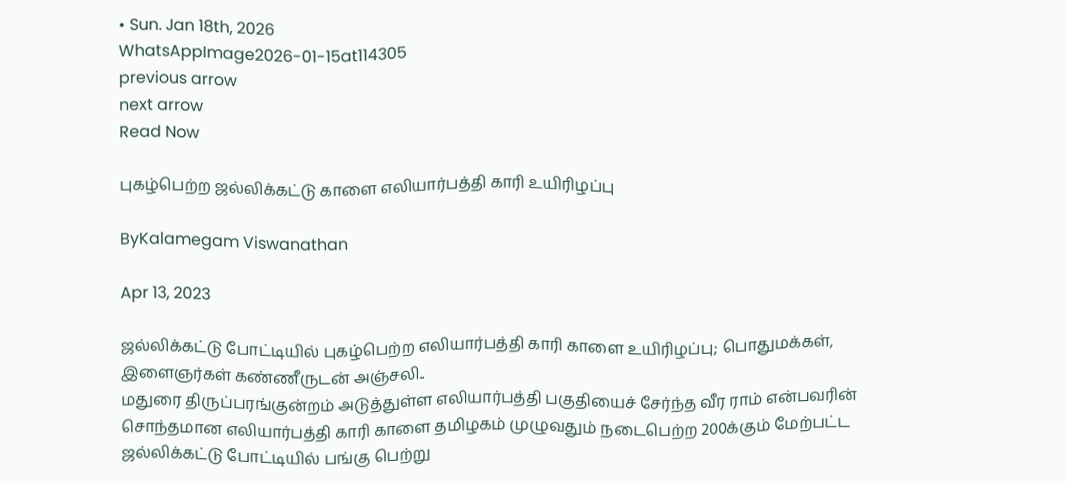• Sun. Jan 18th, 2026
WhatsAppImage2026-01-15at114305
previous arrow
next arrow
Read Now

புகழ்பெற்ற ஜல்லிக்கட்டு காளை எலியார்பத்தி காரி உயிரிழப்பு

ByKalamegam Viswanathan

Apr 13, 2023

ஜல்லிக்கட்டு போட்டியில் புகழ்பெற்ற எலியார்பத்தி காரி காளை உயிரிழப்பு; பொதுமக்கள், இளைஞர்கள் கண்ணீருடன் அஞ்சலி..
மதுரை திருப்பரங்குன்றம் அடுத்துள்ள எலியார்பத்தி பகுதியைச் சேர்ந்த வீர ராம் என்பவரின் சொந்தமான எலியார்பத்தி காரி காளை தமிழகம் முழுவதும் நடைபெற்ற 200க்கும் மேற்பட்ட ஜல்லிக்கட்டு போட்டியில் பங்கு பெற்று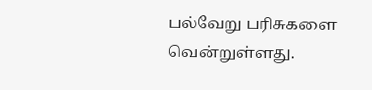பல்வேறு பரிசுகளை வென்றுள்ளது.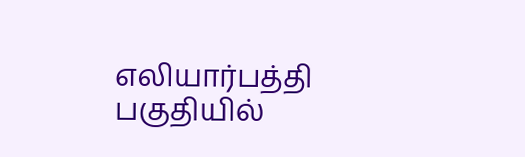எலியார்பத்தி பகுதியில்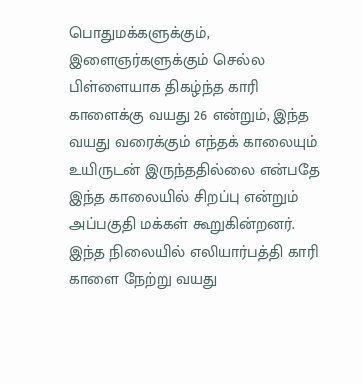பொதுமக்களுக்கும், இளைஞர்களுக்கும் செல்ல பிள்ளையாக திகழ்ந்த காரி காளைக்கு வயது 26 என்றும், இந்த வயது வரைக்கும் எந்தக் காலையும் உயிருடன் இருந்ததில்லை என்பதே இந்த காலையில் சிறப்பு என்றும் அப்பகுதி மக்கள் கூறுகின்றனர்.
இந்த நிலையில் எலியார்பத்தி காரி காளை நேற்று வயது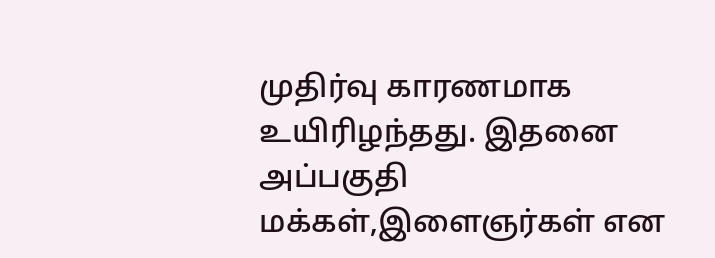முதிர்வு காரணமாக உயிரிழந்தது. இதனை அப்பகுதி மக்கள்,இளைஞர்கள் என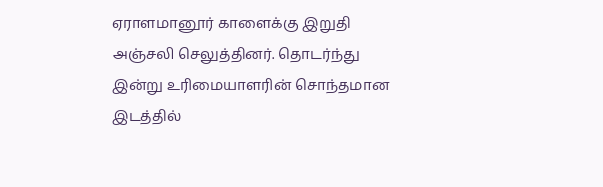ஏராளமானூர் காளைக்கு இறுதி அஞ்சலி செலுத்தினர். தொடர்ந்து இன்று உரிமையாளரின் சொந்தமான இடத்தில்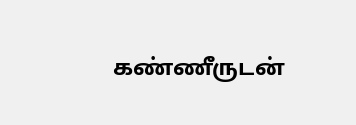கண்ணீருடன்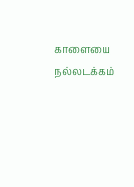காளையை நல்லடக்கம்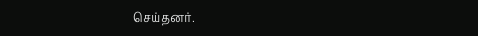செய்தனர்.